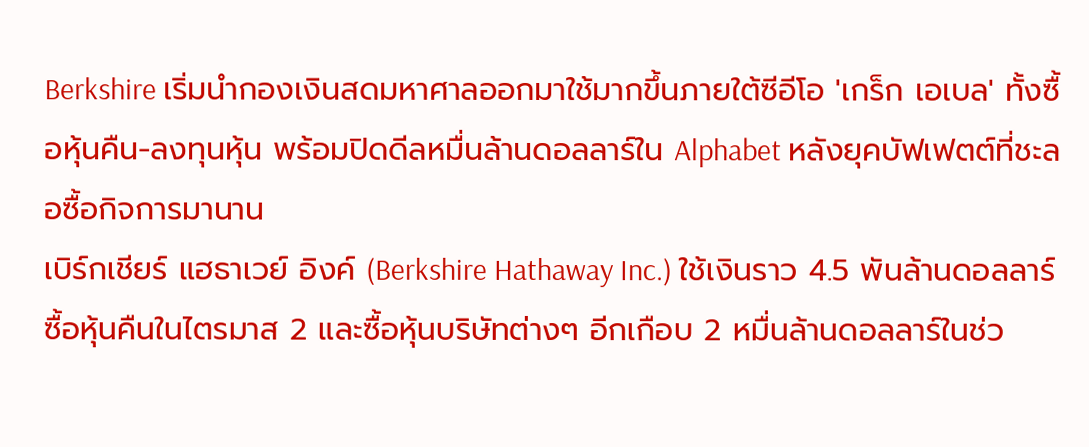Berkshire เริ่มนำกองเงินสดมหาศาลออกมาใช้มากขึ้นภายใต้ซีอีโอ 'เกร็ก เอเบล' ทั้งซื้อหุ้นคืน-ลงทุนหุ้น พร้อมปิดดีลหมื่นล้านดอลลาร์ใน Alphabet หลังยุคบัฟเฟตต์ที่ชะลอซื้อกิจการมานาน
เบิร์กเชียร์ แฮธาเวย์ อิงค์ (Berkshire Hathaway Inc.) ใช้เงินราว 4.5 พันล้านดอลลาร์ ซื้อหุ้นคืนในไตรมาส 2 และซื้อหุ้นบริษัทต่างๆ อีกเกือบ 2 หมื่นล้านดอลลาร์ในช่ว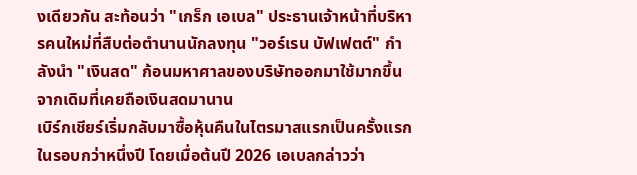งเดียวกัน สะท้อนว่า "เกร็ก เอเบล" ประธานเจ้าหน้าที่บริหารคนใหม่ที่สืบต่อตำนานนักลงทุน "วอร์เรน บัฟเฟตต์" กำลังนำ "เงินสด" ก้อนมหาศาลของบริษัทออกมาใช้มากขึ้น จากเดิมที่เคยถือเงินสดมานาน
เบิร์กเชียร์เริ่มกลับมาซื้อหุ้นคืนในไตรมาสแรกเป็นครั้งแรกในรอบกว่าหนึ่งปี โดยเมื่อต้นปี 2026 เอเบลกล่าวว่า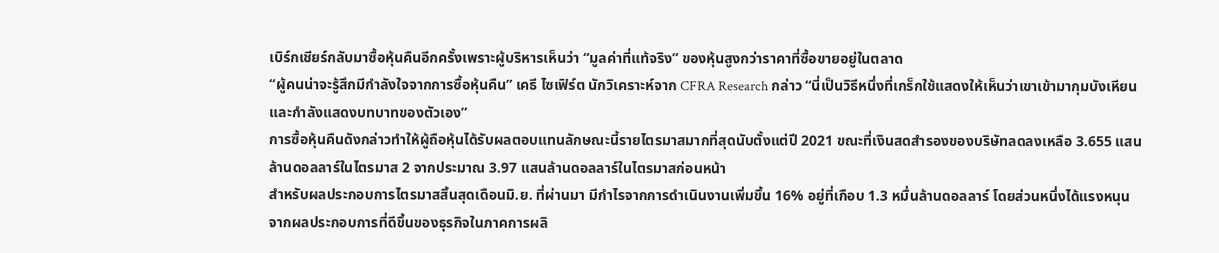เบิร์กเชียร์กลับมาซื้อหุ้นคืนอีกครั้งเพราะผู้บริหารเห็นว่า “มูลค่าที่แท้จริง” ของหุ้นสูงกว่าราคาที่ซื้อขายอยู่ในตลาด
“ผู้คนน่าจะรู้สึกมีกำลังใจจากการซื้อหุ้นคืน” เคธี ไซเฟิร์ต นักวิเคราะห์จาก CFRA Research กล่าว “นี่เป็นวิธีหนึ่งที่เกร็กใช้แสดงให้เห็นว่าเขาเข้ามากุมบังเหียนและกำลังแสดงบทบาทของตัวเอง”
การซื้อหุ้นคืนดังกล่าวทำให้ผู้ถือหุ้นได้รับผลตอบแทนลักษณะนี้รายไตรมาสมากที่สุดนับตั้งแต่ปี 2021 ขณะที่เงินสดสำรองของบริษัทลดลงเหลือ 3.655 แสนล้านดอลลาร์ในไตรมาส 2 จากประมาณ 3.97 แสนล้านดอลลาร์ในไตรมาสก่อนหน้า
สำหรับผลประกอบการไตรมาสสิ้นสุดเดือนมิ.ย. ที่ผ่านมา มีกำไรจากการดำเนินงานเพิ่มขึ้น 16% อยู่ที่เกือบ 1.3 หมื่นล้านดอลลาร์ โดยส่วนหนึ่งได้แรงหนุนจากผลประกอบการที่ดีขึ้นของธุรกิจในภาคการผลิ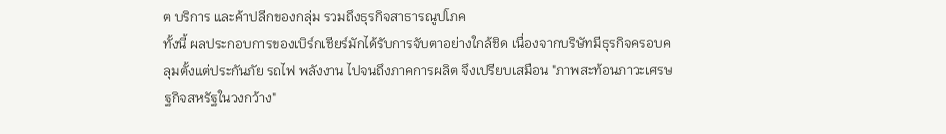ต บริการ และค้าปลีกของกลุ่ม รวมถึงธุรกิจสาธารณูปโภค
ทั้งนี้ ผลประกอบการของเบิร์กเชียร์มักได้รับการจับตาอย่างใกล้ชิด เนื่องจากบริษัทมีธุรกิจครอบคลุมตั้งแต่ประกันภัย รถไฟ พลังงาน ไปจนถึงภาคการผลิต จึงเปรียบเสมือน "ภาพสะท้อนภาวะเศรษฐกิจสหรัฐในวงกว้าง"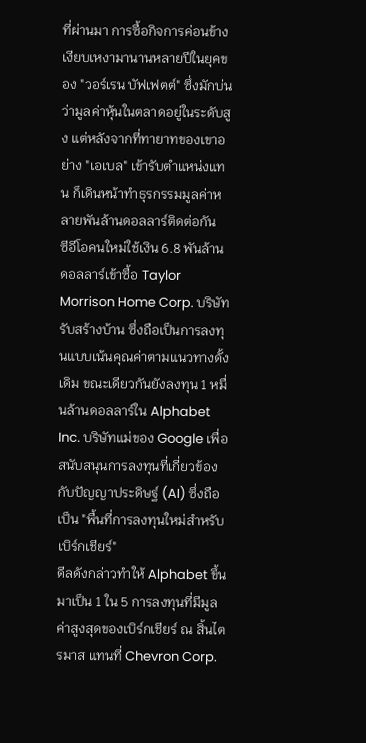ที่ผ่านมา การซื้อกิจการค่อนข้างเงียบเหงามานานหลายปีในยุคของ "วอร์เรน บัฟเฟตต์" ซึ่งมักบ่นว่ามูลค่าหุ้นในตลาดอยู่ในระดับสูง แต่หลังจากที่ทายาทของเขาอย่าง "เอเบล" เข้ารับตำแหน่งแทน ก็เดินหน้าทำธุรกรรมมูลค่าหลายพันล้านดอลลาร์ติดต่อกัน
ซีอีโอคนใหม่ใช้เงิน 6.8 พันล้านดอลลาร์เข้าซื้อ Taylor Morrison Home Corp. บริษัทรับสร้างบ้าน ซึ่งถือเป็นการลงทุนแบบเน้นคุณค่าตามแนวทางดั้งเดิม ขณะเดียวกันยังลงทุน 1 หมื่นล้านดอลลาร์ใน Alphabet Inc. บริษัทแม่ของ Google เพื่อสนับสนุนการลงทุนที่เกี่ยวข้องกับปัญญาประดิษฐ์ (AI) ซึ่งถือเป็น "พื้นที่การลงทุนใหม่สำหรับเบิร์กเชียร์"
ดีลดังกล่าวทำให้ Alphabet ขึ้นมาเป็น 1 ใน 5 การลงทุนที่มีมูลค่าสูงสุดของเบิร์กเชียร์ ณ สิ้นไตรมาส แทนที่ Chevron Corp.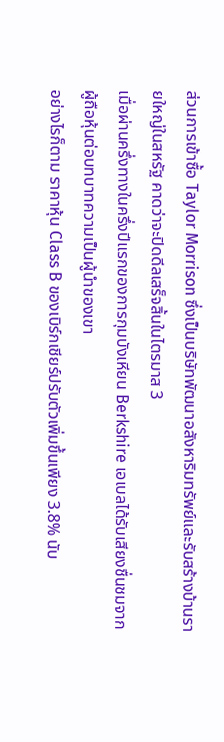ส่วนการเข้าซื้อ Taylor Morrison ซึ่งเป็นบริษัทพัฒนาอสังหาริมทรัพย์และรับสร้างบ้านรายใหญ่ในสหรัฐ คาดว่าจะปิดดีลเสร็จสิ้นในไตรมาส 3
เมื่อผ่านครึ่งทางในครึ่งปีแรกของการกุมบังเหียน Berkshire เอเบลได้รับเสียงชื่นชมจากผู้ถือหุ้นต่อบทบาทความเป็นผู้นำของเขา
อย่างไรก็ตาม ราคาหุ้น Class B ของเบิร์กเชียร์ปรับตัวเพิ่มขึ้นเพียง 3.8% นับ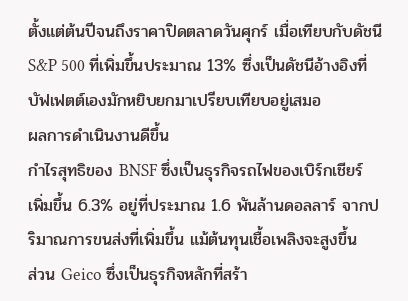ตั้งแต่ต้นปีจนถึงราคาปิดตลาดวันศุกร์ เมื่อเทียบกับดัชนี S&P 500 ที่เพิ่มขึ้นประมาณ 13% ซึ่งเป็นดัชนีอ้างอิงที่บัฟเฟตต์เองมักหยิบยกมาเปรียบเทียบอยู่เสมอ
ผลการดำเนินงานดีขึ้น
กำไรสุทธิของ BNSF ซึ่งเป็นธุรกิจรถไฟของเบิร์กเชียร์ เพิ่มขึ้น 6.3% อยู่ที่ประมาณ 1.6 พันล้านดอลลาร์ จากปริมาณการขนส่งที่เพิ่มขึ้น แม้ต้นทุนเชื้อเพลิงจะสูงขึ้น
ส่วน Geico ซึ่งเป็นธุรกิจหลักที่สร้า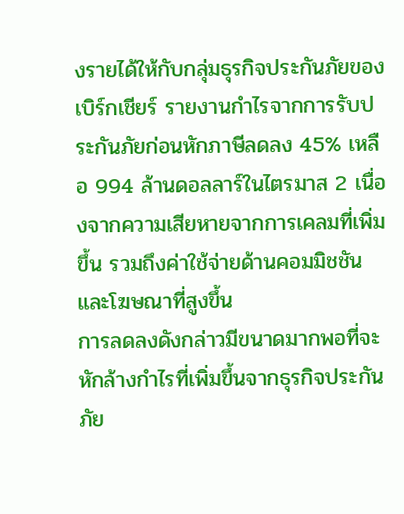งรายได้ให้กับกลุ่มธุรกิจประกันภัยของเบิร์กเชียร์ รายงานกำไรจากการรับประกันภัยก่อนหักภาษีลดลง 45% เหลือ 994 ล้านดอลลาร์ในไตรมาส 2 เนื่องจากความเสียหายจากการเคลมที่เพิ่มขึ้น รวมถึงค่าใช้จ่ายด้านคอมมิชชันและโฆษณาที่สูงขึ้น
การลดลงดังกล่าวมีขนาดมากพอที่จะหักล้างกำไรที่เพิ่มขึ้นจากธุรกิจประกันภัย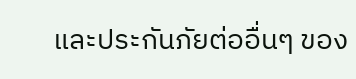และประกันภัยต่ออื่นๆ ของ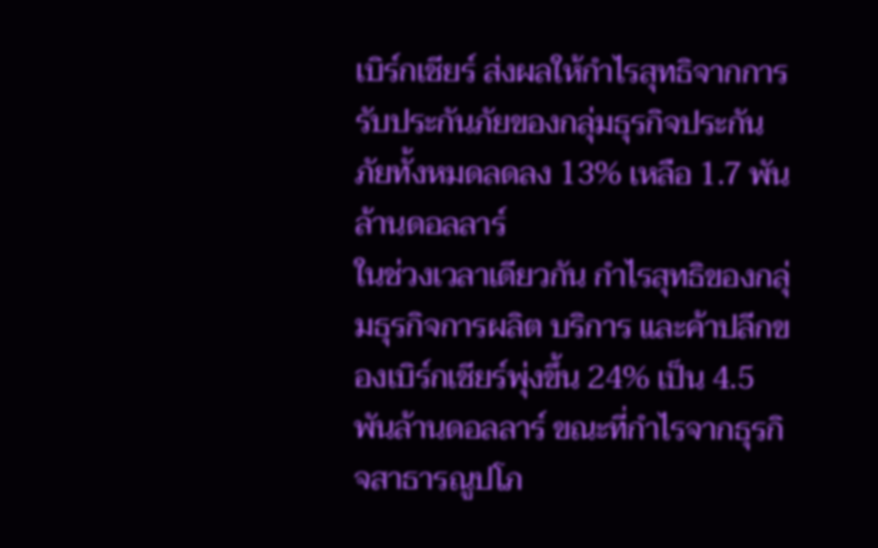เบิร์กเชียร์ ส่งผลให้กำไรสุทธิจากการรับประกันภัยของกลุ่มธุรกิจประกันภัยทั้งหมดลดลง 13% เหลือ 1.7 พันล้านดอลลาร์
ในช่วงเวลาเดียวกัน กำไรสุทธิของกลุ่มธุรกิจการผลิต บริการ และค้าปลีกของเบิร์กเชียร์พุ่งขึ้น 24% เป็น 4.5 พันล้านดอลลาร์ ขณะที่กำไรจากธุรกิจสาธารณูปโภ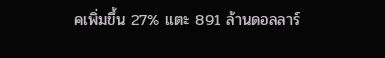คเพิ่มขึ้น 27% แตะ 891 ล้านดอลลาร์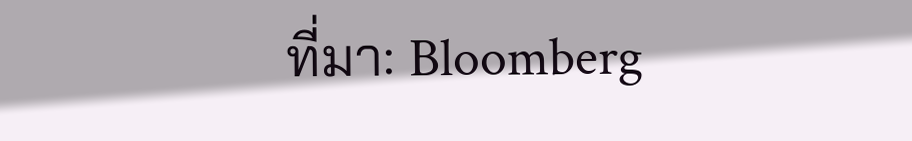ที่มา: Bloomberg